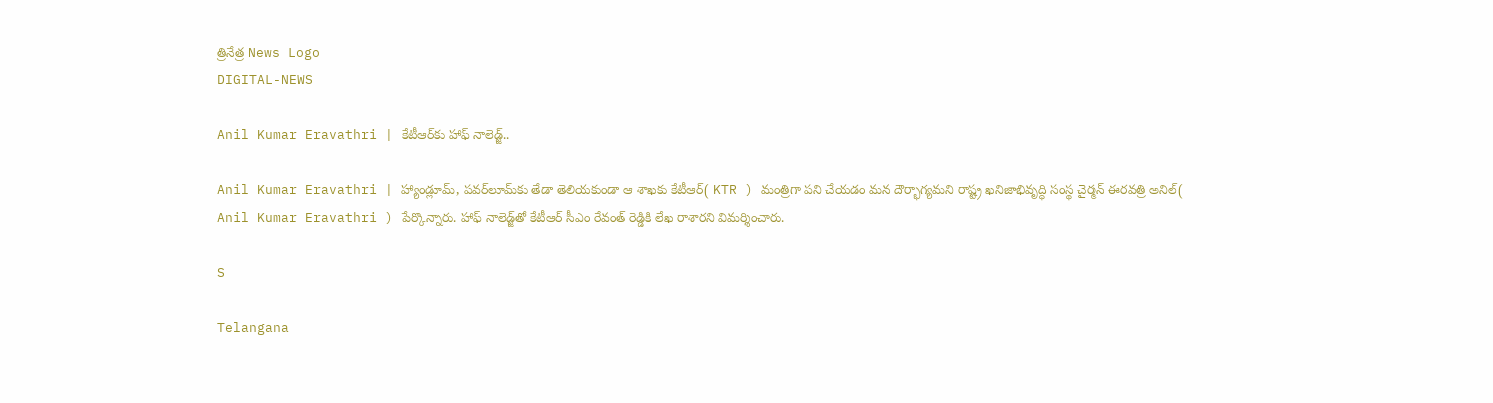త్రినేత్ర News Logo
DIGITAL-NEWS

Anil Kumar Eravathri | కేటీఆర్‌కు హాఫ్‌ నాలెడ్జ్‌..

Anil Kumar Eravathri | హ్యాండ్లూమ్‌, ప‌వ‌ర్‌లూమ్‌కు తేడా తెలియ‌కుండా ఆ శాఖ‌కు కేటీఆర్( KTR ) మంత్రిగా ప‌ని చేయ‌డం మ‌న దౌర్భాగ్య‌మ‌ని రాష్ట్ర ఖ‌నిజాభివృద్ధి సంస్థ చైర్మ‌న్ ఈర‌వ‌త్రి అనిల్( Anil Kumar Eravathri ) పేర్కొన్నారు. హాఫ్ నాలెడ్జ్‌తో కేటీఆర్ సీఎం రేవంత్ రెడ్డికి లేఖ రాశార‌ని విమ‌ర్శించారు.

S

Telangana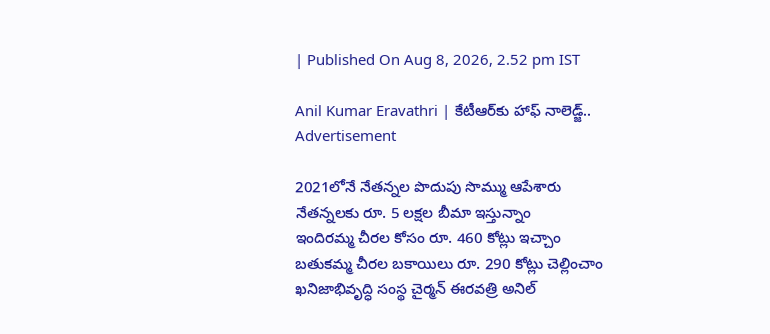| Published On Aug 8, 2026, 2.52 pm IST

Anil Kumar Eravathri | కేటీఆర్‌కు హాఫ్‌ నాలెడ్జ్‌..
Advertisement

2021లోనే నేత‌న్న‌ల పొదుపు సొమ్ము ఆపేశారు
నేత‌న్న‌ల‌కు రూ. 5 ల‌క్షల బీమా ఇస్తున్నాం
ఇందిర‌మ్మ చీర‌ల కోసం రూ. 460 కోట్లు ఇచ్చాం
బ‌తుక‌మ్మ చీర‌ల బ‌కాయిలు రూ. 290 కోట్లు చెల్లించాం
ఖ‌నిజాభివృద్ధి సంస్థ చైర్మ‌న్ ఈర‌వ‌త్రి అనిల్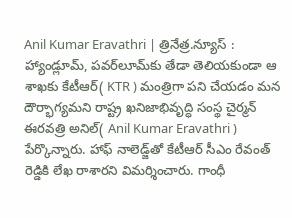Anil Kumar Eravathri | త్రినేత్ర‌.న్యూస్ : హ్యాండ్లూమ్‌, ప‌వ‌ర్‌లూమ్‌కు తేడా తెలియ‌కుండా ఆ శాఖ‌కు కేటీఆర్( KTR ) మంత్రిగా ప‌ని చేయ‌డం మ‌న దౌర్భాగ్య‌మ‌ని రాష్ట్ర ఖ‌నిజాభివృద్ధి సంస్థ చైర్మ‌న్ ఈర‌వ‌త్రి అనిల్( Anil Kumar Eravathri ) పేర్కొన్నారు. హాఫ్‌ నాలెడ్జ్‌తో కేటీఆర్ సీఎం రేవంత్ రెడ్డికి లేఖ రాశార‌ని విమ‌ర్శించారు. గాంధీ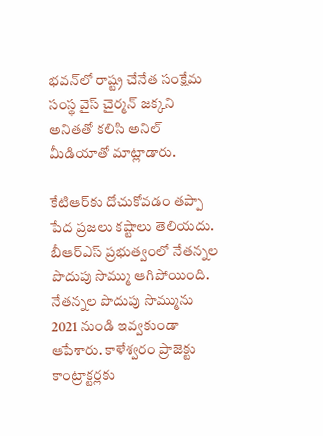భ‌వ‌న్‌లో రాష్ట్ర చేనేత సంక్షేమ సంస్థ వైస్ చైర్మ‌న్ జ‌క్క‌ని అనిత‌తో క‌లిసి అనిల్ మీడియాతో మాట్లాడారు.

కేటిఆర్‌కు దోచుకోవడం తప్పా పేద ప్రజలు కష్టాలు తెలియదు. బీఆర్ఎస్ ప్రభుత్వంలో నేతన్నల పొదుపు సొమ్ము ఆగిపోయింది. నేతన్నల పొదుపు సొమ్మును 2021 నుండి ఇవ్వకుండా ఆపేశారు. కాళేశ్వరం ప్రాజెక్టు కాంట్రాక్టర్లకు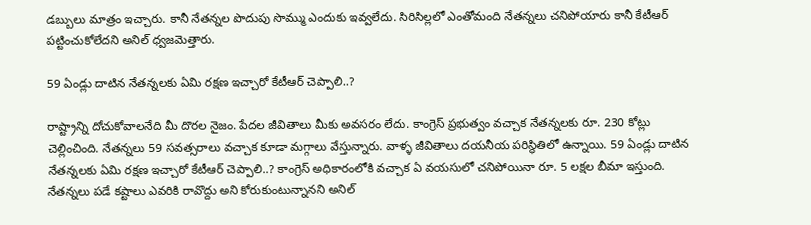డబ్బులు మాత్రం ఇచ్చారు. కానీ నేతన్నల పొదుపు సొమ్ము ఎందుకు ఇవ్వలేదు. సిరిసిల్లలో ఎంతోమంది నేతన్నలు చనిపోయారు కానీ కేటీఆర్ పట్టించుకోలేదని అనిల్ ధ్వ‌జ‌మెత్తారు.

59 ఏండ్లు దాటిన నేతన్నలకు ఏమి రక్షణ ఇచ్చారో కేటీఆర్ చెప్పాలి..?

రాష్ట్రాన్ని దోచుకోవాలనేది మీ దొరల నైజం. పేదల జీవితాలు మీకు అవసరం లేదు. కాంగ్రెస్ ప్రభుత్వం వచ్చాక నేతన్నలకు రూ. 230 కోట్లు చెల్లించింది. నేతన్నలు 59 సవత్సరాలు వచ్చాక కూడా మగ్గాలు వేస్తున్నారు. వాళ్ళ జీవితాలు దయనీయ పరిస్థితిలో ఉన్నాయి. 59 ఏండ్లు దాటిన నేతన్నలకు ఏమి రక్షణ ఇచ్చారో కేటీఆర్ చెప్పాలి..? కాంగ్రెస్ అధికారంలోకి వచ్చాక ఏ వయసులో చనిపోయినా రూ. 5 లక్షల బీమా ఇస్తుంది. నేతన్నలు పడే కష్టాలు ఎవరికి రావొద్దు అని కోరుకుంటున్నాన‌ని అనిల్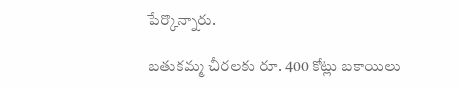పేర్కొన్నారు.

బతుకమ్మ చీరలకు రూ. 400 కోట్లు బకాయిలు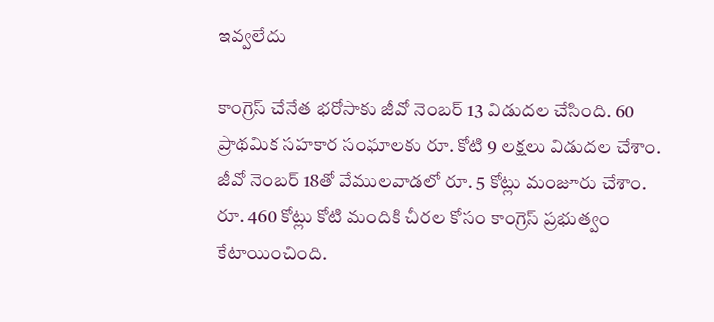ఇవ్వలేదు

కాంగ్రెస్ చేనేత భరోసాకు జీవో నెంబర్ 13 విడుదల చేసింది. 60 ప్రాథమిక సహకార సంఘాలకు రూ. కోటి 9 లక్షలు విడుదల చేశాం. జీవో నెంబర్ 18తో వేములవాడలో రూ. 5 కోట్లు మంజూరు చేశాం. రూ. 460 కోట్లు కోటి మందికి చీరల కోసం కాంగ్రెస్ ప్రభుత్వం కేటాయించింది.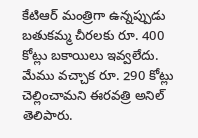కేటిఆర్ మంత్రిగా ఉన్నప్పుడు బతుకమ్మ చీరలకు రూ. 400 కోట్లు బకాయిలు ఇవ్వలేదు. మేము వచ్చాక రూ. 290 కోట్లు చెల్లించామ‌ని ఈర‌వ‌త్రి అనిల్ తెలిపారు.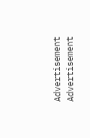Advertisement
Advertisement